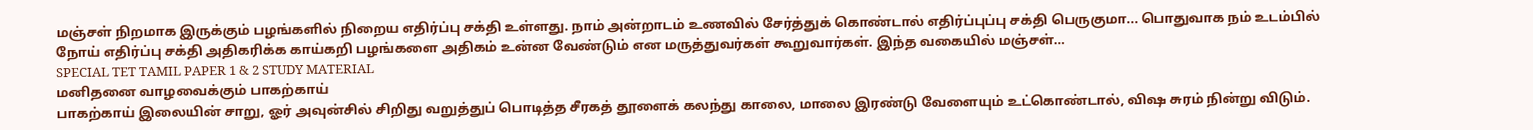மஞ்சள் நிறமாக இருக்கும் பழங்களில் நிறைய எதிர்ப்பு சக்தி உள்ளது. நாம் அன்றாடம் உணவில் சேர்த்துக் கொண்டால் எதிர்ப்புப்பு சக்தி பெருகுமா... பொதுவாக நம் உடம்பில் நோய் எதிர்ப்பு சக்தி அதிகரிக்க காய்கறி பழங்களை அதிகம் உன்ன வேண்டும் என மருத்துவர்கள் கூறுவார்கள். இந்த வகையில் மஞ்சள்…
SPECIAL TET TAMIL PAPER 1 & 2 STUDY MATERIAL
மனிதனை வாழவைக்கும் பாகற்காய்
பாகற்காய் இலையின் சாறு, ஓர் அவுன்சில் சிறிது வறுத்துப் பொடித்த சீரகத் தூளைக் கலந்து காலை, மாலை இரண்டு வேளையும் உட்கொண்டால், விஷ சுரம் நின்று விடும்.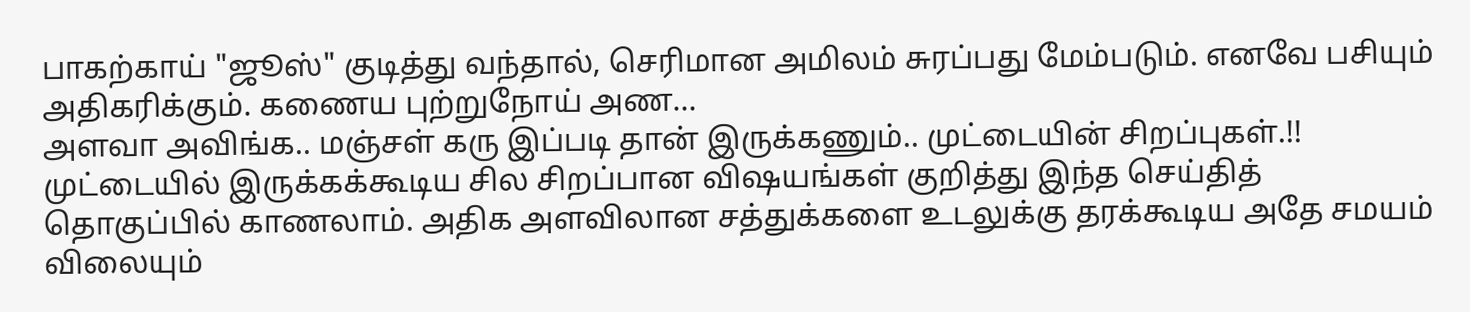பாகற்காய் "ஜூஸ்" குடித்து வந்தால், செரிமான அமிலம் சுரப்பது மேம்படும். எனவே பசியும் அதிகரிக்கும். கணைய புற்றுநோய் அண…
அளவா அவிங்க.. மஞ்சள் கரு இப்படி தான் இருக்கணும்.. முட்டையின் சிறப்புகள்.!!
முட்டையில் இருக்கக்கூடிய சில சிறப்பான விஷயங்கள் குறித்து இந்த செய்தித் தொகுப்பில் காணலாம். அதிக அளவிலான சத்துக்களை உடலுக்கு தரக்கூடிய அதே சமயம் விலையும்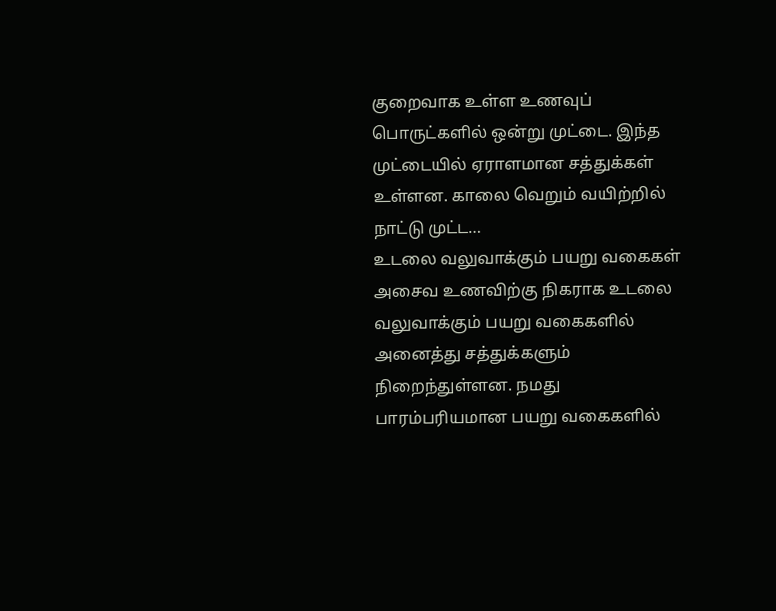குறைவாக உள்ள உணவுப் பொருட்களில் ஒன்று முட்டை. இந்த முட்டையில் ஏராளமான சத்துக்கள் உள்ளன. காலை வெறும் வயிற்றில் நாட்டு முட்ட…
உடலை வலுவாக்கும் பயறு வகைகள்
அசைவ உணவிற்கு நிகராக உடலை வலுவாக்கும் பயறு வகைகளில் அனைத்து சத்துக்களும் நிறைந்துள்ளன. நமது பாரம்பரியமான பயறு வகைகளில்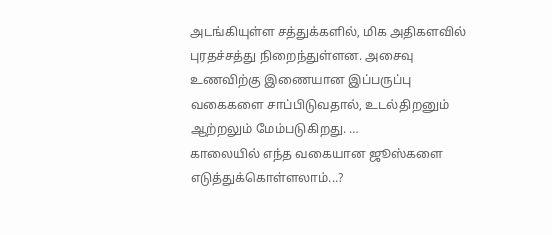அடங்கியுள்ள சத்துக்களில், மிக அதிகளவில் புரதச்சத்து நிறைந்துள்ளன. அசைவு உணவிற்கு இணையான இப்பருப்பு வகைகளை சாப்பிடுவதால், உடல்திறனும் ஆற்றலும் மேம்படுகிறது. …
காலையில் எந்த வகையான ஜூஸ்களை எடுத்துக்கொள்ளலாம்...?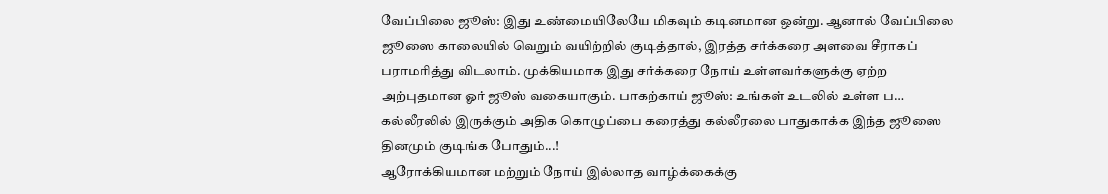வேப்பிலை ஜூஸ்: இது உண்மையிலேயே மிகவும் கடினமான ஒன்று. ஆனால் வேப்பிலை ஜூஸை காலையில் வெறும் வயிற்றில் குடித்தால், இரத்த சர்க்கரை அளவை சீராகப் பராமரித்து விடலாம். முக்கியமாக இது சர்க்கரை நோய் உள்ளவர்களுக்கு ஏற்ற அற்புதமான ஓர் ஜூஸ் வகையாகும். பாகற்காய் ஜூஸ்: உங்கள் உடலில் உள்ள ப…
கல்லீரலில் இருக்கும் அதிக கொழுப்பை கரைத்து கல்லீரலை பாதுகாக்க இந்த ஜூஸை தினமும் குடிங்க போதும்...!
ஆரோக்கியமான மற்றும் நோய் இல்லாத வாழ்க்கைக்கு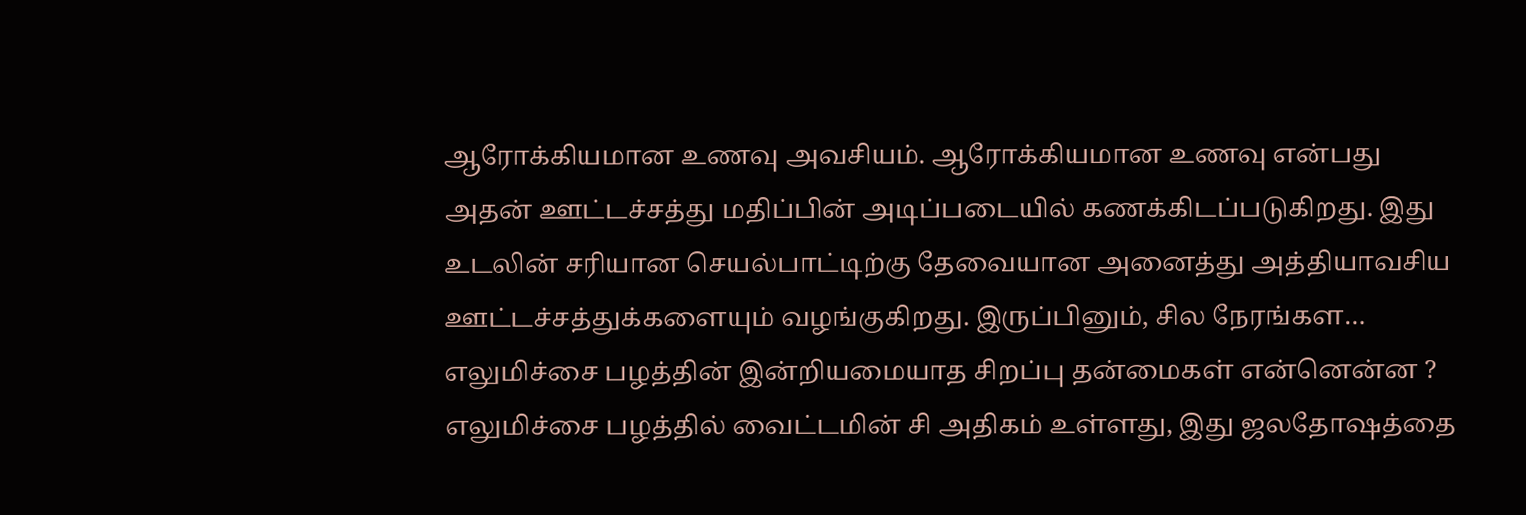ஆரோக்கியமான உணவு அவசியம். ஆரோக்கியமான உணவு என்பது அதன் ஊட்டச்சத்து மதிப்பின் அடிப்படையில் கணக்கிடப்படுகிறது. இது உடலின் சரியான செயல்பாட்டிற்கு தேவையான அனைத்து அத்தியாவசிய ஊட்டச்சத்துக்களையும் வழங்குகிறது. இருப்பினும், சில நேரங்கள…
எலுமிச்சை பழத்தின் இன்றியமையாத சிறப்பு தன்மைகள் என்னென்ன ?
எலுமிச்சை பழத்தில் வைட்டமின் சி அதிகம் உள்ளது, இது ஜலதோஷத்தை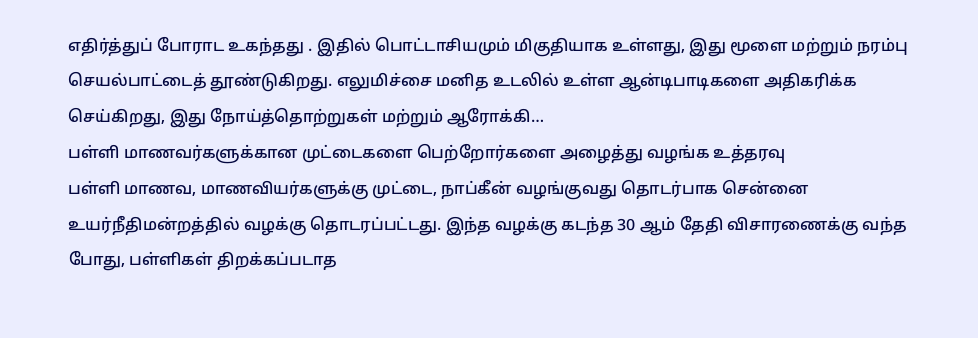எதிர்த்துப் போராட உகந்தது . இதில் பொட்டாசியமும் மிகுதியாக உள்ளது, இது மூளை மற்றும் நரம்பு செயல்பாட்டைத் தூண்டுகிறது. எலுமிச்சை மனித உடலில் உள்ள ஆன்டிபாடிகளை அதிகரிக்க செய்கிறது, இது நோய்த்தொற்றுகள் மற்றும் ஆரோக்கி…
பள்ளி மாணவர்களுக்கான முட்டைகளை பெற்றோர்களை அழைத்து வழங்க உத்தரவு
பள்ளி மாணவ, மாணவியர்களுக்கு முட்டை, நாப்கீன் வழங்குவது தொடர்பாக சென்னை உயர்நீதிமன்றத்தில் வழக்கு தொடரப்பட்டது. இந்த வழக்கு கடந்த 30 ஆம் தேதி விசாரணைக்கு வந்த போது, பள்ளிகள் திறக்கப்படாத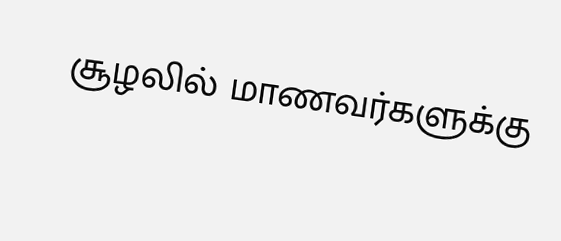சூழலில் மாணவர்களுக்கு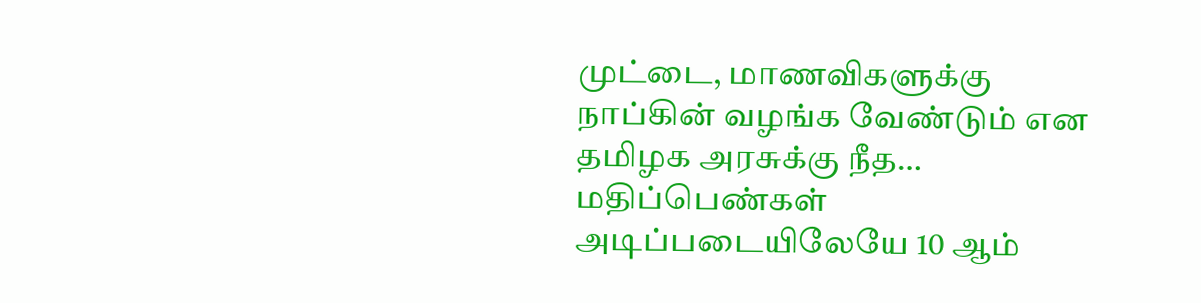முட்டை, மாணவிகளுக்கு நாப்கின் வழங்க வேண்டும் என தமிழக அரசுக்கு நீத…
மதிப்பெண்கள் அடிப்படையிலேயே 10 ஆம்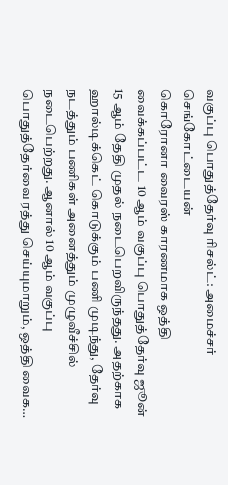வகுப்பு பொதுத்தேர்வு ரிசல்ட்: அமைச்சர் செங்கோட்டையன்
கொரோனா வைரஸ் காரணமாக ஒத்தி வைக்கப்பட்ட 10 ஆம் வகுப்பு பொதுத்தேர்வு ஜூன் 15 ஆம் தேதி முதல் நடைபெறவிருந்தது. அதற்காக ஹால்டிக்கெட் கொடுக்கும் பணி முடிந்து, தேர்வு நடத்தும் பணிகள் அனைத்தும் முழுவீச்சில் நடைபெற்றது. ஆனால் 10 ஆம் வகுப்பு பொதுத்தேர்வை ரத்து செய்யுமாறும், ஒத்தி வைக…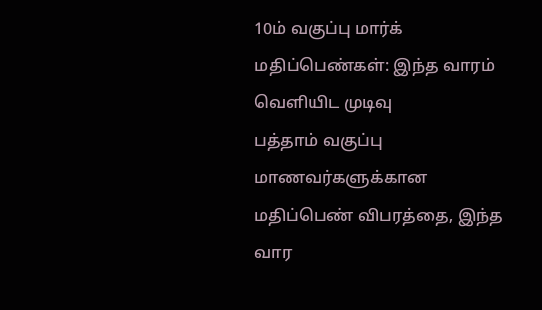10ம் வகுப்பு மார்க் மதிப்பெண்கள்: இந்த வாரம் வெளியிட முடிவு
பத்தாம் வகுப்பு மாணவர்களுக்கான மதிப்பெண் விபரத்தை, இந்த வார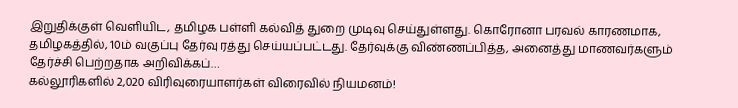இறுதிக்குள் வெளியிட, தமிழக பள்ளி கல்வித் துறை முடிவு செய்துள்ளது. கொரோனா பரவல் காரணமாக, தமிழகத்தில், 10ம் வகுப்பு தேர்வு ரத்து செய்யப்பட்டது. தேர்வுக்கு விண்ணப்பித்த, அனைத்து மாணவர்களும் தேர்ச்சி பெற்றதாக அறிவிக்கப்…
கல்லூரிகளில் 2,020 விரிவுரையாளர்கள் விரைவில் நியமனம்!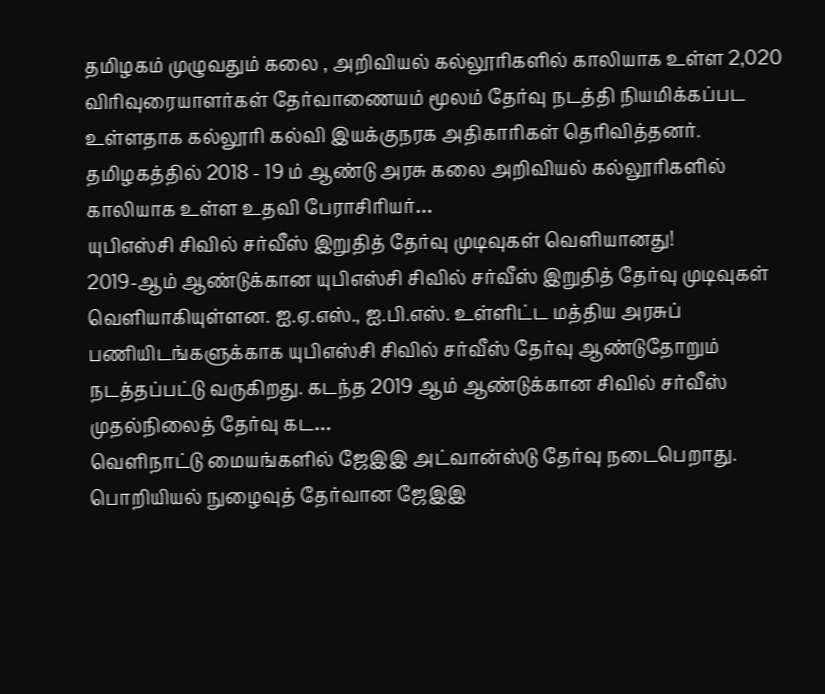தமிழகம் முழுவதும் கலை , அறிவியல் கல்லூரிகளில் காலியாக உள்ள 2,020 விரிவுரையாளர்கள் தேர்வாணையம் மூலம் தேர்வு நடத்தி நியமிக்கப்பட உள்ளதாக கல்லூரி கல்வி இயக்குநரக அதிகாரிகள் தெரிவித்தனர். தமிழகத்தில் 2018 - 19 ம் ஆண்டு அரசு கலை அறிவியல் கல்லூரிகளில் காலியாக உள்ள உதவி பேராசிரியர்…
யுபிஎஸ்சி சிவில் சர்வீஸ் இறுதித் தேர்வு முடிவுகள் வெளியானது!
2019-ஆம் ஆண்டுக்கான யுபிஎஸ்சி சிவில் சர்வீஸ் இறுதித் தேர்வு முடிவுகள் வெளியாகியுள்ளன. ஐ.ஏ.எஸ்., ஐ.பி.எஸ். உள்ளிட்ட மத்திய அரசுப் பணியிடங்களுக்காக யுபிஎஸ்சி சிவில் சர்வீஸ் தேர்வு ஆண்டுதோறும் நடத்தப்பட்டு வருகிறது. கடந்த 2019 ஆம் ஆண்டுக்கான சிவில் சர்வீஸ் முதல்நிலைத் தேர்வு கட…
வெளிநாட்டு மையங்களில் ஜேஇஇ அட்வான்ஸ்டு தேர்வு நடைபெறாது.
பொறியியல் நுழைவுத் தேர்வான ஜேஇஇ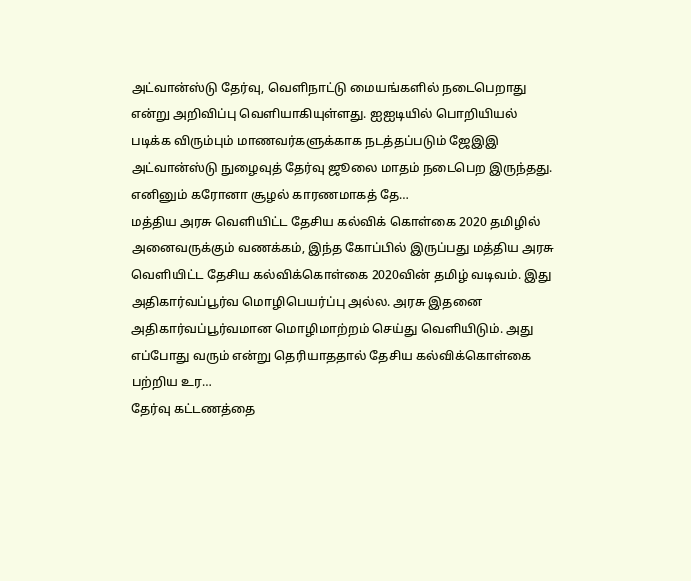அட்வான்ஸ்டு தேர்வு, வெளிநாட்டு மையங்களில் நடைபெறாது என்று அறிவிப்பு வெளியாகியுள்ளது. ஐஐடியில் பொறியியல் படிக்க விரும்பும் மாணவர்களுக்காக நடத்தப்படும் ஜேஇஇ அட்வான்ஸ்டு நுழைவுத் தேர்வு ஜூலை மாதம் நடைபெற இருந்தது. எனினும் கரோனா சூழல் காரணமாகத் தே…
மத்திய அரசு வெளியிட்ட தேசிய கல்விக் கொள்கை 2020 தமிழில்
அனைவருக்கும் வணக்கம், இந்த கோப்பில் இருப்பது மத்திய அரசு வெளியிட்ட தேசிய கல்விக்கொள்கை 2020வின் தமிழ் வடிவம். இது அதிகார்வப்பூர்வ மொழிபெயர்ப்பு அல்ல. அரசு இதனை அதிகார்வப்பூர்வமான மொழிமாற்றம் செய்து வெளியிடும். அது எப்போது வரும் என்று தெரியாததால் தேசிய கல்விக்கொள்கை பற்றிய உர…
தேர்வு கட்டணத்தை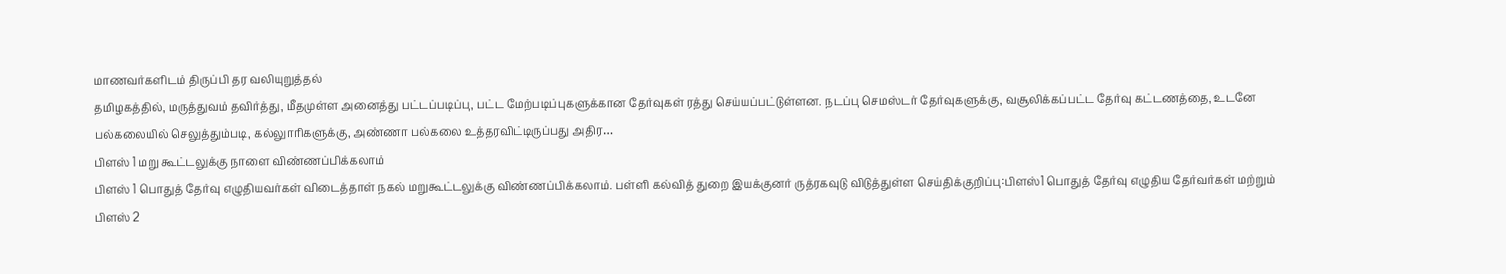மாணவர்களிடம் திருப்பி தர வலியுறுத்தல்
தமிழகத்தில், மருத்துவம் தவிர்த்து, மீதமுள்ள அனைத்து பட்டப்படிப்பு, பட்ட மேற்படிப்புகளுக்கான தேர்வுகள் ரத்து செய்யப்பட்டுள்ளன. நடப்பு செமஸ்டர் தேர்வுகளுக்கு, வசூலிக்கப்பட்ட தேர்வு கட்டணத்தை, உடனே பல்கலையில் செலுத்தும்படி, கல்லுாரிகளுக்கு, அண்ணா பல்கலை உத்தரவிட்டிருப்பது அதிர…
பிளஸ் 1 மறு கூட்டலுக்கு நாளை விண்ணப்பிக்கலாம்
பிளஸ் 1 பொதுத் தேர்வு எழுதியவர்கள் விடைத்தாள் நகல் மறுகூட்டலுக்கு விண்ணப்பிக்கலாம். பள்ளி கல்வித் துறை இயக்குனர் ருத்ரகவுடு விடுத்துள்ள செய்திக்குறிப்பு:பிளஸ்1 பொதுத் தேர்வு எழுதிய தேர்வர்கள் மற்றும் பிளஸ் 2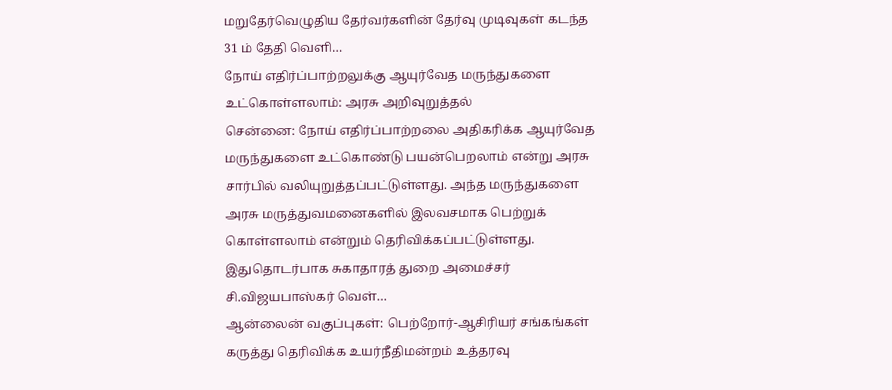மறுதேர்வெழுதிய தேர்வர்களின் தேர்வு முடிவுகள் கடந்த 31 ம் தேதி வெளி…
நோய் எதிர்ப்பாற்றலுக்கு ஆயுர்வேத மருந்துகளை உட்கொள்ளலாம்: அரசு அறிவுறுத்தல்
சென்னை: நோய் எதிர்ப்பாற்றலை அதிகரிக்க ஆயுர்வேத மருந்துகளை உட்கொண்டு பயன்பெறலாம் என்று அரசு சார்பில் வலியுறுத்தப்பட்டுள்ளது. அந்த மருந்துகளை அரசு மருத்துவமனைகளில் இலவசமாக பெற்றுக் கொள்ளலாம் என்றும் தெரிவிக்கப்பட்டுள்ளது. இதுதொடர்பாக சுகாதாரத் துறை அமைச்சர் சி.விஜயபாஸ்கர் வெள்…
ஆன்லைன் வகுப்புகள்: பெற்றோர்-ஆசிரியர் சங்கங்கள் கருத்து தெரிவிக்க உயர்நீதிமன்றம் உத்தரவு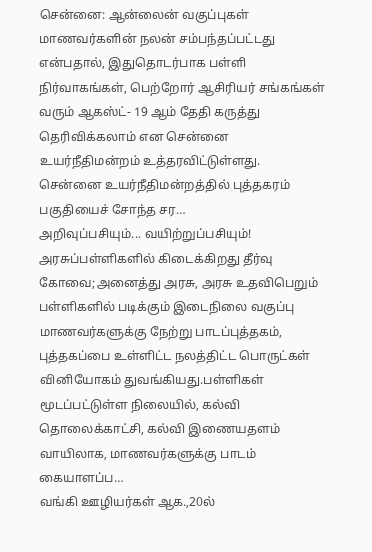சென்னை: ஆன்லைன் வகுப்புகள் மாணவர்களின் நலன் சம்பந்தப்பட்டது என்பதால், இதுதொடர்பாக பள்ளி நிர்வாகங்கள், பெற்றோர் ஆசிரியர் சங்கங்கள் வரும் ஆகஸ்ட்- 19 ஆம் தேதி கருத்து தெரிவிக்கலாம் என சென்னை உயர்நீதிமன்றம் உத்தரவிட்டுள்ளது. சென்னை உயர்நீதிமன்றத்தில் புத்தகரம் பகுதியைச் சோந்த சர…
அறிவுப்பசியும்... வயிற்றுப்பசியும்! அரசுப்பள்ளிகளில் கிடைக்கிறது தீர்வு
கோவை;அனைத்து அரசு, அரசு உதவிபெறும் பள்ளிகளில் படிக்கும் இடைநிலை வகுப்பு மாணவர்களுக்கு நேற்று பாடப்புத்தகம், புத்தகப்பை உள்ளிட்ட நலத்திட்ட பொருட்கள் வினியோகம் துவங்கியது.பள்ளிகள் மூடப்பட்டுள்ள நிலையில், கல்வி தொலைக்காட்சி, கல்வி இணையதளம் வாயிலாக, மாணவர்களுக்கு பாடம் கையாளப்ப…
வங்கி ஊழியர்கள் ஆக.,20ல்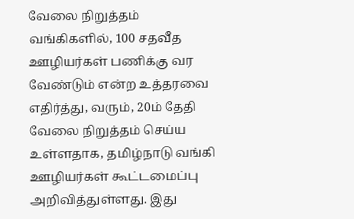வேலை நிறுத்தம்
வங்கிகளில், 100 சதவீத ஊழியர்கள் பணிக்கு வர வேண்டும் என்ற உத்தரவை எதிர்த்து, வரும், 20ம் தேதி வேலை நிறுத்தம் செய்ய உள்ளதாக, தமிழ்நாடு வங்கி ஊழியர்கள் கூட்டமைப்பு அறிவித்துள்ளது. இது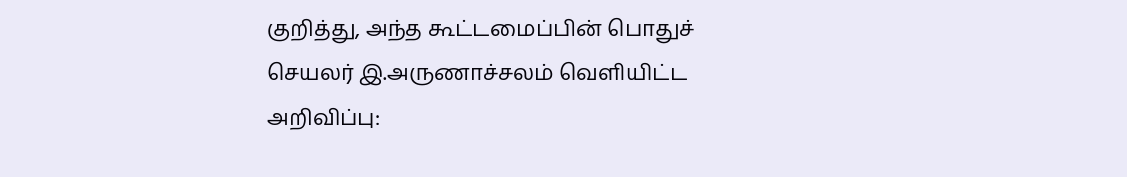குறித்து, அந்த கூட்டமைப்பின் பொதுச் செயலர் இ.அருணாச்சலம் வெளியிட்ட அறிவிப்பு: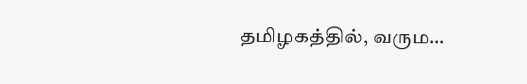தமிழகத்தில், வரும…